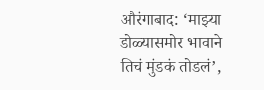औरंगाबाद: ‘माझ्या डोळ्यासमोर भावाने तिचं मुंडकं तोडलं’,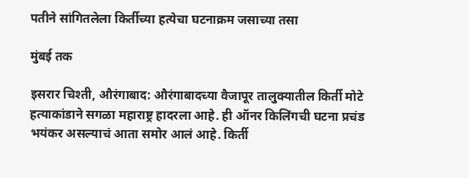पतीने सांगितलेला किर्तीच्या हत्येचा घटनाक्रम जसाच्या तसा

मुंबई तक

इसरार चिश्ती, औरंगाबाद: औरंगाबादच्या वैजापूर तालुक्यातील किर्ती मोटे हत्याकांडाने सगळा महाराष्ट्र हादरला आहे. ही ऑनर किलिंगची घटना प्रचंड भयंकर असल्याचं आता समोर आलं आहे. किर्ती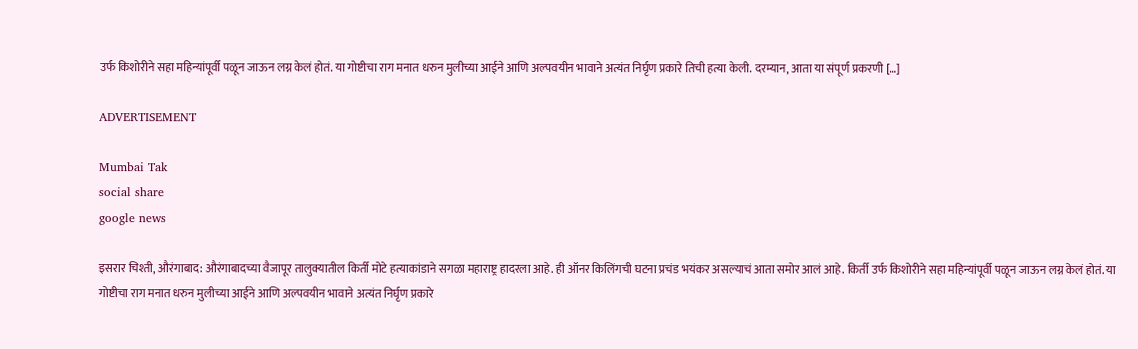उर्फ किशोरीने सहा महिन्यांपूर्वी पळून जाऊन लग्न केलं होतं. या गोष्टीचा राग मनात धरुन मुलीच्या आईने आणि अल्पवयीन भावाने अत्यंत निर्घृण प्रकारे तिची हत्या केली. दरम्यान, आता या संपूर्ण प्रकरणी […]

ADVERTISEMENT

Mumbai Tak
social share
google news

इसरार चिश्ती, औरंगाबाद: औरंगाबादच्या वैजापूर तालुक्यातील किर्ती मोटे हत्याकांडाने सगळा महाराष्ट्र हादरला आहे. ही ऑनर किलिंगची घटना प्रचंड भयंकर असल्याचं आता समोर आलं आहे. किर्ती उर्फ किशोरीने सहा महिन्यांपूर्वी पळून जाऊन लग्न केलं होतं. या गोष्टीचा राग मनात धरुन मुलीच्या आईने आणि अल्पवयीन भावाने अत्यंत निर्घृण प्रकारे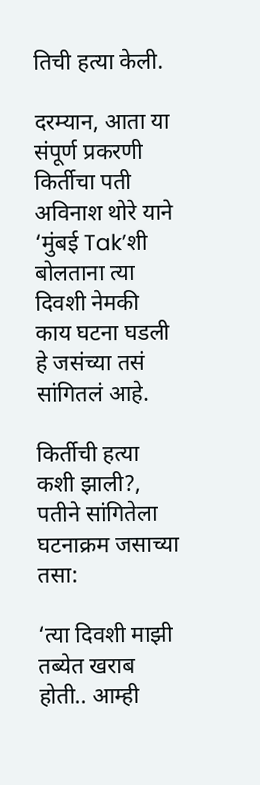तिची हत्या केली.

दरम्यान, आता या संपूर्ण प्रकरणी किर्तीचा पती अविनाश थोरे याने ‘मुंबई Tak’शी बोलताना त्या दिवशी नेमकी काय घटना घडली हे जसंच्या तसं सांगितलं आहे.

किर्तीची हत्या कशी झाली?, पतीने सांगितेला घटनाक्रम जसाच्या तसा:

‘त्या दिवशी माझी तब्येत खराब होती.. आम्ही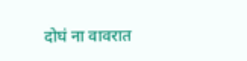दोघं ना वावरात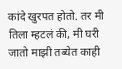कांदे खुरपत होतो. तर मी तिला म्हटलं की, मी घरी जातो माझी तब्येत काही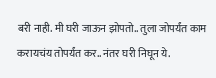बरी नाही. मी घरी जाऊन झोपतो.. तुला जोपर्यंत काम करायचंय तोपर्यंत कर.. नंतर घरी निघून ये.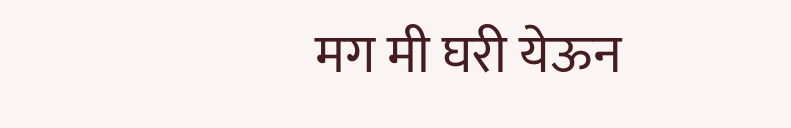मग मी घरी येऊन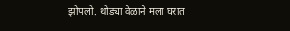झोपलो. थोड्या वेळाने मला घरात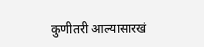कुणीतरी आल्यासारखं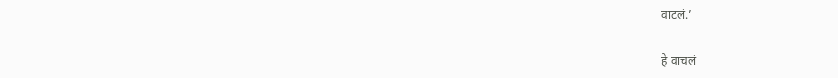वाटलं.’

हे वाचलं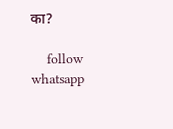का?

    follow whatsapp